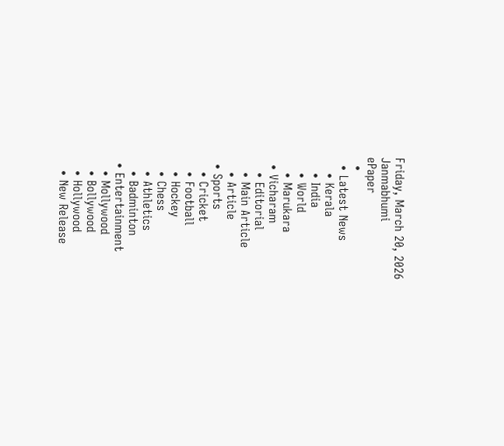Friday, March 20, 2026
Janmabhumi
ePaper
  •
  • Latest News
    • Kerala
    • India
    • World
    • Marukara
  • Vicharam
    • Editorial
    • Main Article
    • Article
  • Sports
    • Cricket
    • Football
    • Hockey
    • Chess
    • Athletics
    • Badminton
  • Entertainment
    • Mollywood
    • Bollywood
    • Hollywood
    • New Release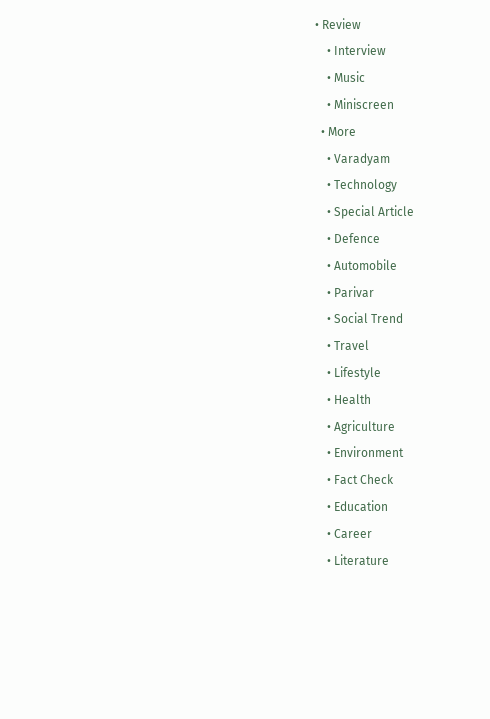• Review
    • Interview
    • Music
    • Miniscreen
  • More
    • Varadyam
    • Technology
    • Special Article
    • Defence
    • Automobile
    • Parivar
    • Social Trend
    • Travel
    • Lifestyle
    • Health
    • Agriculture
    • Environment
    • Fact Check
    • Education
    • Career
    • Literature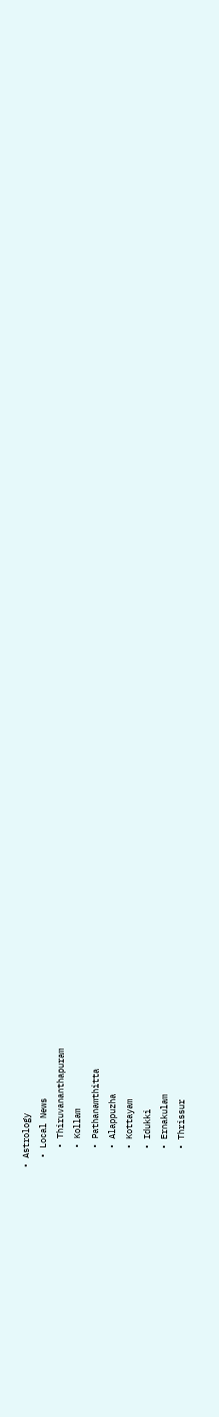• Astrology
  • Local News
    • Thiruvananthapuram
    • Kollam
    • Pathanamthitta
    • Alappuzha
    • Kottayam
    • Idukki
    • Ernakulam
    • Thrissur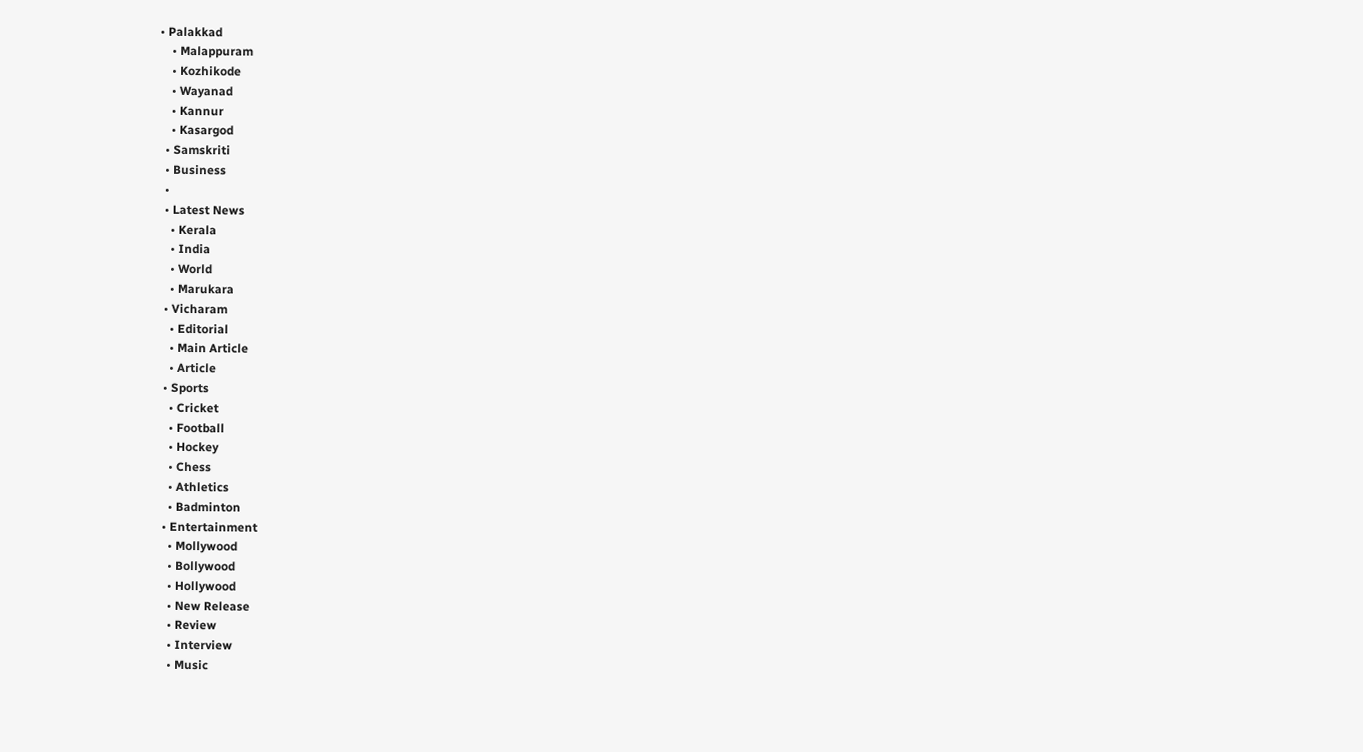• Palakkad
    • Malappuram
    • Kozhikode
    • Wayanad
    • Kannur
    • Kasargod
  • Samskriti
  • Business
  •
  • Latest News
    • Kerala
    • India
    • World
    • Marukara
  • Vicharam
    • Editorial
    • Main Article
    • Article
  • Sports
    • Cricket
    • Football
    • Hockey
    • Chess
    • Athletics
    • Badminton
  • Entertainment
    • Mollywood
    • Bollywood
    • Hollywood
    • New Release
    • Review
    • Interview
    • Music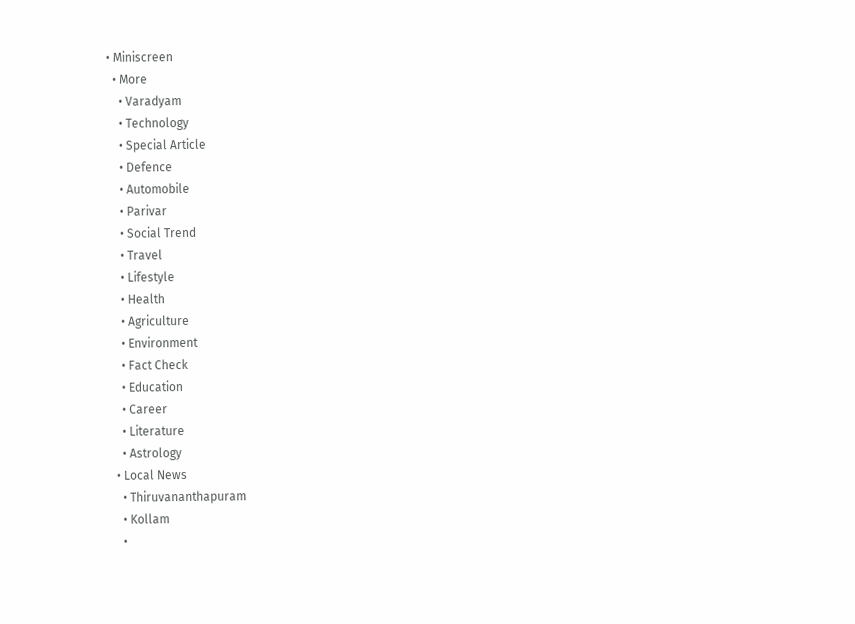• Miniscreen
  • More
    • Varadyam
    • Technology
    • Special Article
    • Defence
    • Automobile
    • Parivar
    • Social Trend
    • Travel
    • Lifestyle
    • Health
    • Agriculture
    • Environment
    • Fact Check
    • Education
    • Career
    • Literature
    • Astrology
  • Local News
    • Thiruvananthapuram
    • Kollam
    •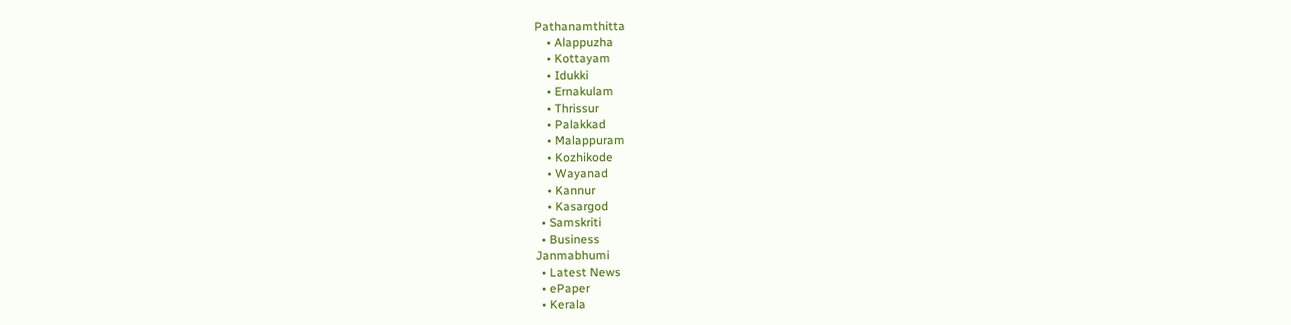Pathanamthitta
    • Alappuzha
    • Kottayam
    • Idukki
    • Ernakulam
    • Thrissur
    • Palakkad
    • Malappuram
    • Kozhikode
    • Wayanad
    • Kannur
    • Kasargod
  • Samskriti
  • Business
Janmabhumi
  • Latest News
  • ePaper
  • Kerala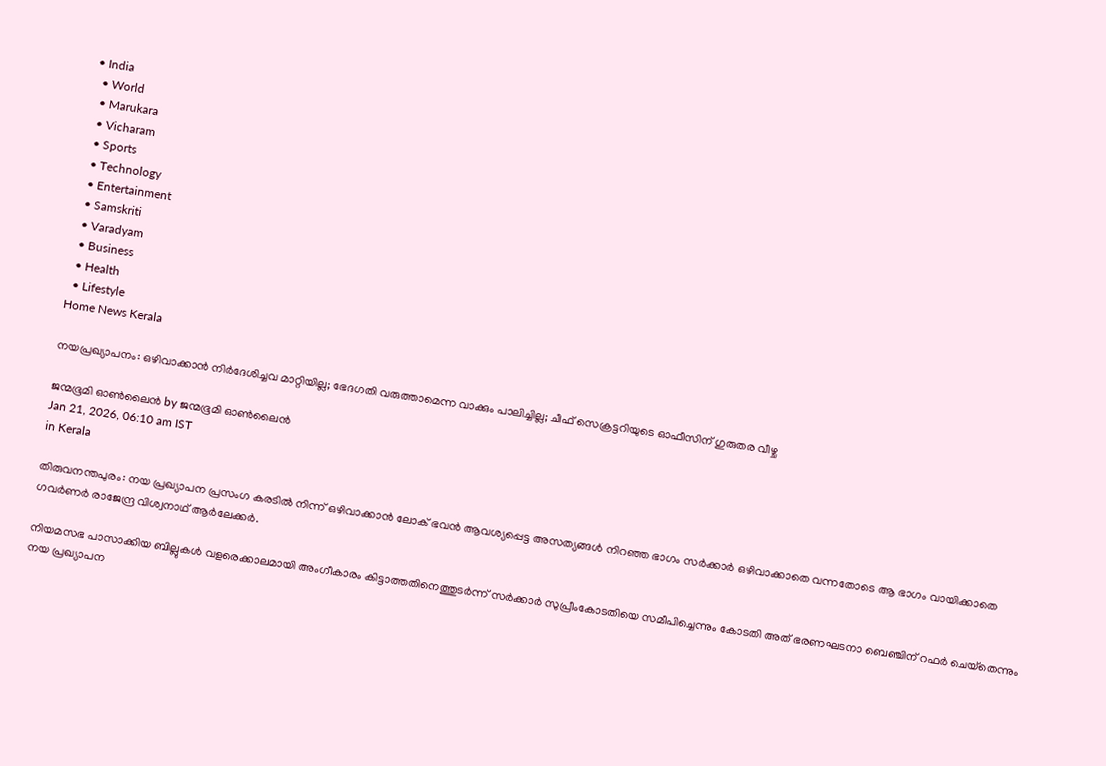• India
  • World
  • Marukara
  • Vicharam
  • Sports
  • Technology
  • Entertainment
  • Samskriti
  • Varadyam
  • Business
  • Health
  • Lifestyle
Home News Kerala

നയപ്രഖ്യാപനം: ഒഴിവാക്കാന്‍ നിര്‍ദേശിച്ചവ മാറ്റിയില്ല; ഭേദഗതി വരുത്താമെന്ന വാക്കും പാലിച്ചില്ല; ചീഫ് സെക്രട്ടറിയുടെ ഓഫീസിന് ഗുരുതര വീഴ്ച

ജന്മഭൂമി ഓണ്‍ലൈന്‍ by ജന്മഭൂമി ഓണ്‍ലൈന്‍
Jan 21, 2026, 06:10 am IST
in Kerala

തിരുവനന്തപുരം: നയ പ്രഖ്യാപന പ്രസംഗ കരടില്‍ നിന്ന് ഒഴിവാക്കാന്‍ ലോക് ഭവന്‍ ആവശ്യപ്പെട്ട അസത്യങ്ങള്‍ നിറഞ്ഞ ഭാഗം സര്‍ക്കാര്‍ ഒഴിവാക്കാതെ വന്നതോടെ ആ ഭാഗം വായിക്കാതെ ഗവര്‍ണര്‍ രാജേന്ദ്ര വിശ്വനാഥ് ആര്‍ലേക്കര്‍.

നിയമസഭ പാസാക്കിയ ബില്ലുകള്‍ വളരെക്കാലമായി അംഗീകാരം കിട്ടാത്തതിനെത്തുടര്‍ന്ന് സര്‍ക്കാര്‍ സുപ്രീംകോടതിയെ സമീപിച്ചെന്നും കോടതി അത് ഭരണഘടനാ ബെഞ്ചിന് റഫര്‍ ചെയ്‌തെന്നും നയ പ്രഖ്യാപന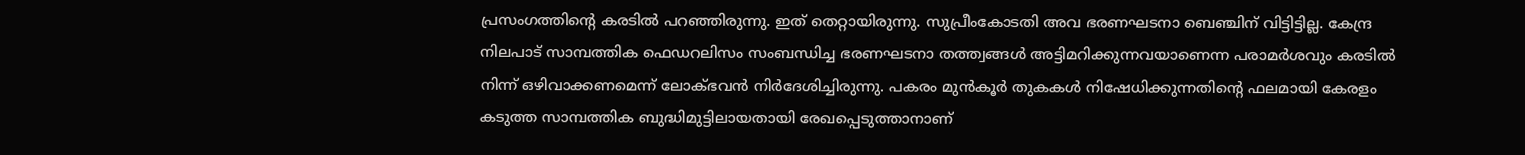പ്രസംഗത്തിന്റെ കരടില്‍ പറഞ്ഞിരുന്നു. ഇത് തെറ്റായിരുന്നു. സുപ്രീംകോടതി അവ ഭരണഘടനാ ബെഞ്ചിന് വിട്ടിട്ടില്ല. കേന്ദ്ര നിലപാട് സാമ്പത്തിക ഫെഡറലിസം സംബന്ധിച്ച ഭരണഘടനാ തത്ത്വങ്ങള്‍ അട്ടിമറിക്കുന്നവയാണെന്ന പരാമര്‍ശവും കരടില്‍ നിന്ന് ഒഴിവാക്കണമെന്ന് ലോക്ഭവന്‍ നിര്‍ദേശിച്ചിരുന്നു. പകരം മുന്‍കൂര്‍ തുകകള്‍ നിഷേധിക്കുന്നതിന്റെ ഫലമായി കേരളം കടുത്ത സാമ്പത്തിക ബുദ്ധിമുട്ടിലായതായി രേഖപ്പെടുത്താനാണ്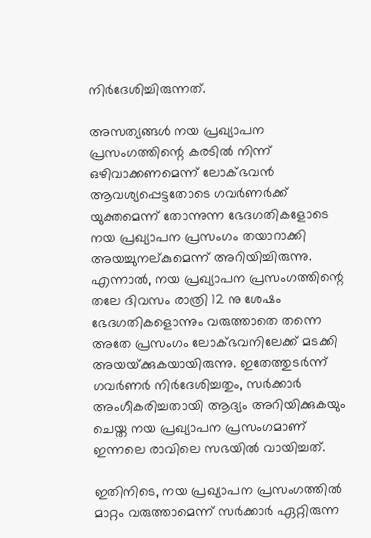നിര്‍ദേശിച്ചിരുന്നത്.

അസത്യങ്ങള്‍ നയ പ്രഖ്യാപന പ്രസംഗത്തിന്റെ കരടില്‍ നിന്ന് ഒഴിവാക്കണമെന്ന് ലോക്ഭവന്‍ ആവശ്യപ്പെട്ടതോടെ ഗവര്‍ണര്‍ക്ക് യുക്തമെന്ന് തോന്നുന്ന ഭേദഗതികളോടെ നയ പ്രഖ്യാപന പ്രസംഗം തയാറാക്കി അയച്ചുനല്കുമെന്ന് അറിയിച്ചിരുന്നു. എന്നാല്‍, നയ പ്രഖ്യാപന പ്രസംഗത്തിന്റെ തലേ ദിവസം രാത്രി 12 നു ശേഷം ഭേദഗതികളൊന്നും വരുത്താതെ തന്നെ അതേ പ്രസംഗം ലോക്ഭവനിലേക്ക് മടക്കി അയയ്‌ക്കുകയായിരുന്നു. ഇതേത്തുടര്‍ന്ന് ഗവര്‍ണര്‍ നിര്‍ദേശിച്ചതും, സര്‍ക്കാര്‍ അംഗീകരിച്ചതായി ആദ്യം അറിയിക്കുകയും ചെയ്ത നയ പ്രഖ്യാപന പ്രസംഗമാണ് ഇന്നലെ രാവിലെ സഭയില്‍ വായിച്ചത്.

ഇതിനിടെ, നയ പ്രഖ്യാപന പ്രസംഗത്തില്‍ മാറ്റം വരുത്താമെന്ന് സര്‍ക്കാര്‍ ഏറ്റിരുന്ന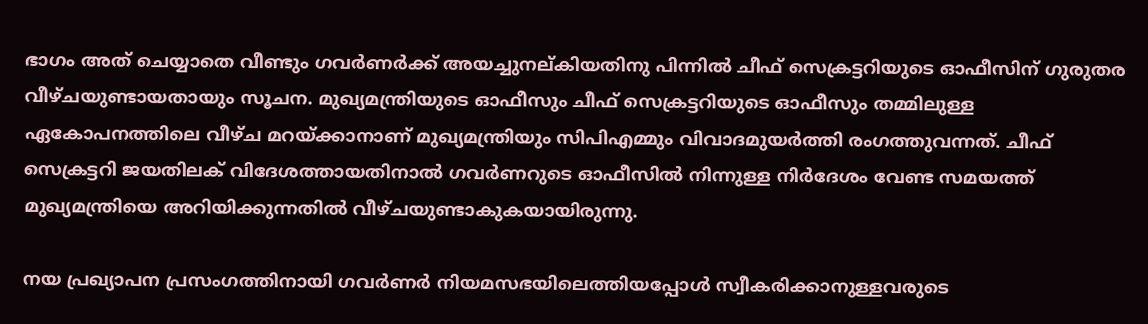ഭാഗം അത് ചെയ്യാതെ വീണ്ടും ഗവര്‍ണര്‍ക്ക് അയച്ചുനല്കിയതിനു പിന്നില്‍ ചീഫ് സെക്രട്ടറിയുടെ ഓഫീസിന് ഗുരുതര വീഴ്ചയുണ്ടായതായും സൂചന. മുഖ്യമന്ത്രിയുടെ ഓഫീസും ചീഫ് സെക്രട്ടറിയുടെ ഓഫീസും തമ്മിലുള്ള ഏകോപനത്തിലെ വീഴ്ച മറയ്‌ക്കാനാണ് മുഖ്യമന്ത്രിയും സിപിഎമ്മും വിവാദമുയര്‍ത്തി രംഗത്തുവന്നത്. ചീഫ് സെക്രട്ടറി ജയതിലക് വിദേശത്തായതിനാല്‍ ഗവര്‍ണറുടെ ഓഫീസില്‍ നിന്നുള്ള നിര്‍ദേശം വേണ്ട സമയത്ത് മുഖ്യമന്ത്രിയെ അറിയിക്കുന്നതില്‍ വീഴ്ചയുണ്ടാകുകയായിരുന്നു.

നയ പ്രഖ്യാപന പ്രസംഗത്തിനായി ഗവര്‍ണര്‍ നിയമസഭയിലെത്തിയപ്പോള്‍ സ്വീകരിക്കാനുള്ളവരുടെ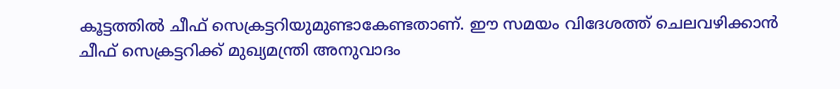കൂട്ടത്തില്‍ ചീഫ് സെക്രട്ടറിയുമുണ്ടാകേണ്ടതാണ്. ഈ സമയം വിദേശത്ത് ചെലവഴിക്കാന്‍ ചീഫ് സെക്രട്ടറിക്ക് മുഖ്യമന്ത്രി അനുവാദം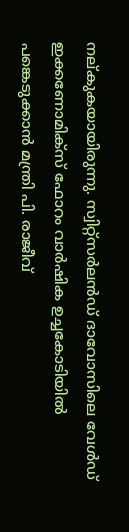നല്കുകയായിരുന്നു. സ്വിറ്റ്‌സര്‍ലന്‍ഡ് ദാവോസിലെ വേള്‍ഡ് ഇക്കണോമിക്‌സ് ഫോറം വാര്‍ഷിക ഉച്ചകോടിയില്‍ പങ്കെടുക്കാന്‍ മന്ത്രി പി. രാജീവ്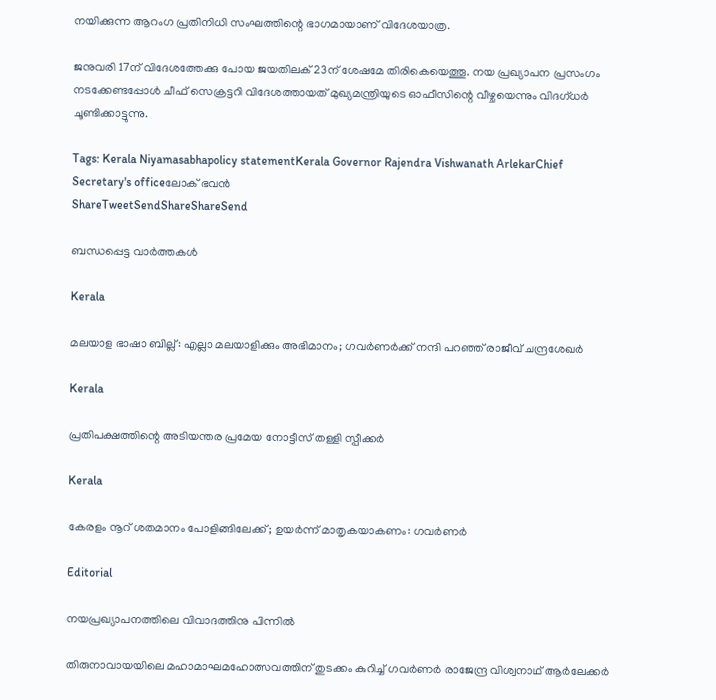നയിക്കുന്ന ആറംഗ പ്രതിനിധി സംഘത്തിന്റെ ഭാഗമായാണ് വിദേശയാത്ര.

ജനുവരി 17ന് വിദേശത്തേക്കു പോയ ജയതിലക് 23ന് ശേഷമേ തിരികെയെത്തൂ. നയ പ്രഖ്യാപന പ്രസംഗം നടക്കേണ്ടപ്പോള്‍ ചീഫ് സെക്രട്ടറി വിദേശത്തായത് മുഖ്യമന്ത്രിയുടെ ഓഫീസിന്റെ വീഴ്ചയെന്നും വിദഗ്ധര്‍ ചൂണ്ടിക്കാട്ടുന്നു.

Tags: Kerala Niyamasabhapolicy statementKerala Governor Rajendra Vishwanath ArlekarChief Secretary's officeലോക് ഭവന്‍
ShareTweetSendShareShareSend

ബന്ധപ്പെട്ട വാര്‍ത്തകള്‍

Kerala

മലയാള ഭാഷാ ബില്ല്: എല്ലാ മലയാളിക്കും അഭിമാനം; ഗവര്‍ണര്‍ക്ക് നന്ദി പറഞ്ഞ് രാജീവ് ചന്ദ്രശേഖര്‍

Kerala

പ്രതിപക്ഷത്തിന്റെ അടിയന്തര പ്രമേയ നോട്ടീസ് തള്ളി സ്പീക്കര്‍

Kerala

കേരളം നൂറ് ശതമാനം പോളിങ്ങിലേക്ക്; ഉയര്‍ന്ന് മാതൃകയാകണം: ഗവര്‍ണര്‍

Editorial

നയപ്രഖ്യാപനത്തിലെ വിവാദത്തിനു പിന്നില്‍

തിരുനാവായയിലെ മഹാമാഘമഹോത്സവത്തിന് തുടക്കം കുറിച്ച് ഗവര്‍ണര്‍ രാജേന്ദ്ര വിശ്വനാഥ് ആര്‍ലേക്കര്‍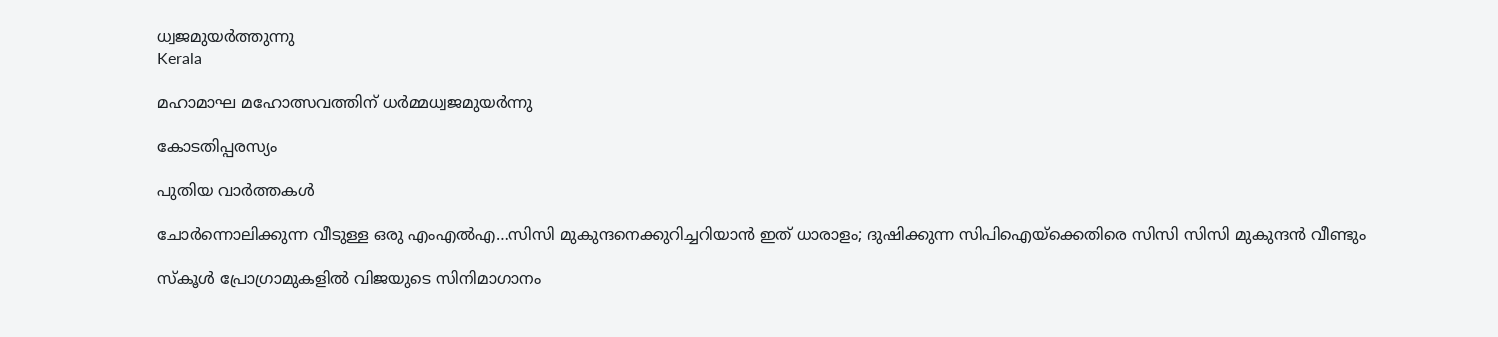ധ്വജമുയര്‍ത്തുന്നു
Kerala

മഹാമാഘ മഹോത്സവത്തിന് ധര്‍മ്മധ്വജമുയര്‍ന്നു

കോടതിപ്പരസ്യം

പുതിയ വാര്‍ത്തകള്‍

ചോര്‍ന്നൊലിക്കുന്ന വീടുള്ള ഒരു എംഎല്‍എ…സിസി മുകുന്ദനെക്കുറിച്ചറിയാന്‍ ഇത് ധാരാളം; ദുഷിക്കുന്ന സിപിഐയ്‌ക്കെതിരെ സിസി സിസി മുകുന്ദന്‍ വീണ്ടും

സ്കൂൾ പ്രോഗ്രാമുകളിൽ വിജയുടെ സിനിമാഗാനം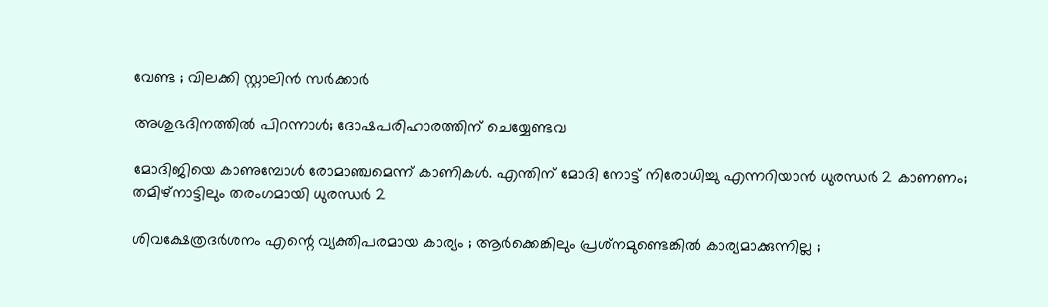വേണ്ട ; വിലക്കി സ്റ്റാലിൻ സർക്കാർ

അശുഭദിനത്തിൽ പിറന്നാൾ; ദോഷപരിഹാരത്തിന് ചെയ്യേണ്ടവ

മോദിജിയെ കാണുമ്പോള്‍ രോമാഞ്ചമെന്ന് കാണികള്‍. എന്തിന് മോദി നോട്ട് നിരോധിച്ചു എന്നറിയാന്‍ ധുരന്ധര്‍ 2 കാണണം; തമിഴ്നാട്ടിലും തരംഗമായി ധുരന്ധര്‍ 2

ശിവക്ഷേത്രദർശനം എന്റെ വ്യക്തിപരമായ കാര്യം ; ആർക്കെങ്കിലും പ്രശ്‌നമുണ്ടെങ്കിൽ കാര്യമാക്കുന്നില്ല ;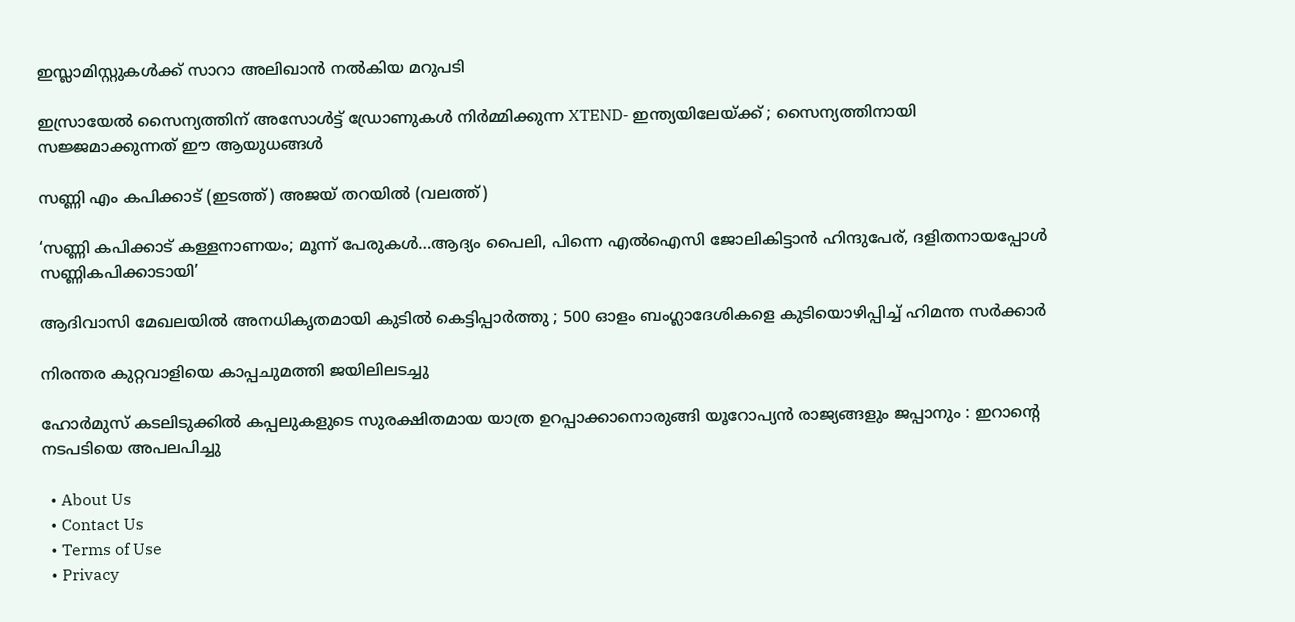ഇസ്ലാമിസ്റ്റുകൾക്ക് സാറാ അലിഖാൻ നൽകിയ മറുപടി

ഇസ്രായേൽ സൈന്യത്തിന് അസോൾട്ട് ഡ്രോണുകൾ നിർമ്മിക്കുന്ന XTEND- ഇന്ത്യയിലേയ്‌ക്ക് ; സൈന്യത്തിനായി സജ്ജമാക്കുന്നത് ഈ ആയുധങ്ങൾ

സണ്ണി എം കപിക്കാട് (ഇടത്ത്) അജയ് തറയില്‍ (വലത്ത്)

‘സണ്ണി കപിക്കാട് കള്ളനാണയം; മൂന്ന് പേരുകള്‍…ആദ്യം പൈലി, പിന്നെ എല്‍ഐസി ജോലികിട്ടാന്‍ ഹിന്ദുപേര്, ദളിതനായപ്പോള്‍ സണ്ണികപിക്കാടായി’

ആദിവാസി മേഖലയിൽ അനധികൃതമായി കുടിൽ കെട്ടിപ്പാർത്തു ; 500 ഓളം ബംഗ്ലാദേശികളെ കുടിയൊഴിപ്പിച്ച് ഹിമന്ത സർക്കാർ

നിരന്തര കുറ്റവാളിയെ കാപ്പചുമത്തി ജയിലിലടച്ചു

ഹോർമുസ് കടലിടുക്കിൽ കപ്പലുകളുടെ സുരക്ഷിതമായ യാത്ര ഉറപ്പാക്കാനൊരുങ്ങി യൂറോപ്യൻ രാജ്യങ്ങളും ജപ്പാനും : ഇറാന്റെ നടപടിയെ അപലപിച്ചു

  • About Us
  • Contact Us
  • Terms of Use
  • Privacy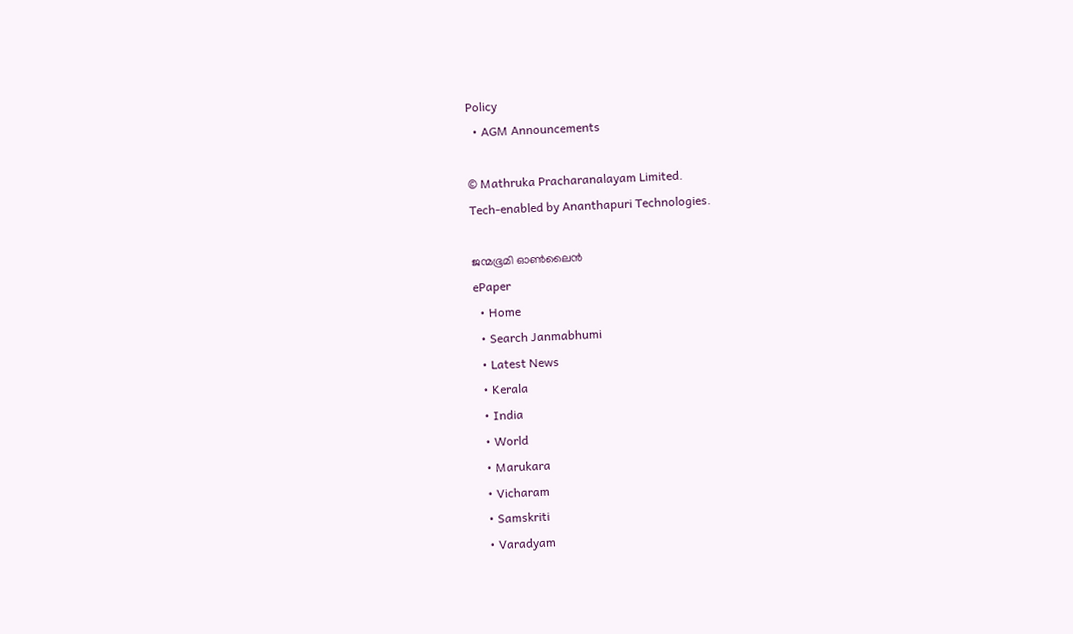Policy
  • AGM Announcements

© Mathruka Pracharanalayam Limited.
Tech-enabled by Ananthapuri Technologies.

ജന്മഭൂമി ഓണ്‍ലൈന്‍
ePaper
  • Home
  • Search Janmabhumi
  • Latest News
  • Kerala
  • India
  • World
  • Marukara
  • Vicharam
  • Samskriti
  • Varadyam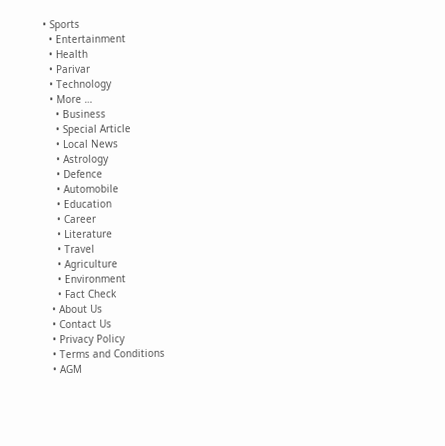• Sports
  • Entertainment
  • Health
  • Parivar
  • Technology
  • More …
    • Business
    • Special Article
    • Local News
    • Astrology
    • Defence
    • Automobile
    • Education
    • Career
    • Literature
    • Travel
    • Agriculture
    • Environment
    • Fact Check
  • About Us
  • Contact Us
  • Privacy Policy
  • Terms and Conditions
  • AGM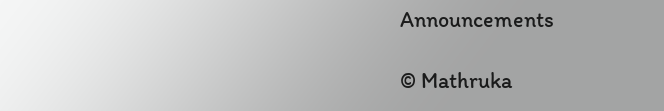Announcements

© Mathruka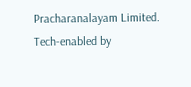Pracharanalayam Limited.
Tech-enabled by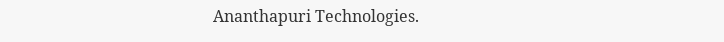Ananthapuri Technologies.